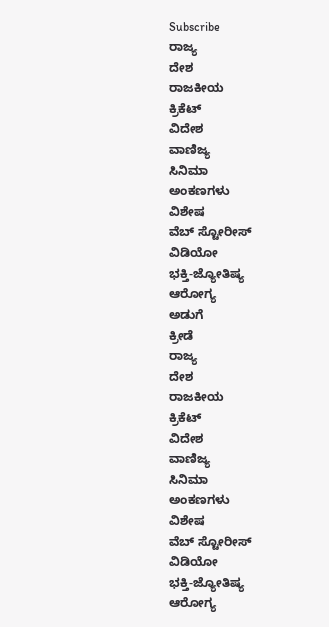Subscribe
ರಾಜ್ಯ
ದೇಶ
ರಾಜಕೀಯ
ಕ್ರಿಕೆಟ್
ವಿದೇಶ
ವಾಣಿಜ್ಯ
ಸಿನಿಮಾ
ಅಂಕಣಗಳು
ವಿಶೇಷ
ವೆಬ್ ಸ್ಟೋರೀಸ್
ವಿಡಿಯೋ
ಭಕ್ತಿ-ಜ್ಯೋತಿಷ್ಯ
ಆರೋಗ್ಯ
ಅಡುಗೆ
ಕ್ರೀಡೆ
ರಾಜ್ಯ
ದೇಶ
ರಾಜಕೀಯ
ಕ್ರಿಕೆಟ್
ವಿದೇಶ
ವಾಣಿಜ್ಯ
ಸಿನಿಮಾ
ಅಂಕಣಗಳು
ವಿಶೇಷ
ವೆಬ್ ಸ್ಟೋರೀಸ್
ವಿಡಿಯೋ
ಭಕ್ತಿ-ಜ್ಯೋತಿಷ್ಯ
ಆರೋಗ್ಯ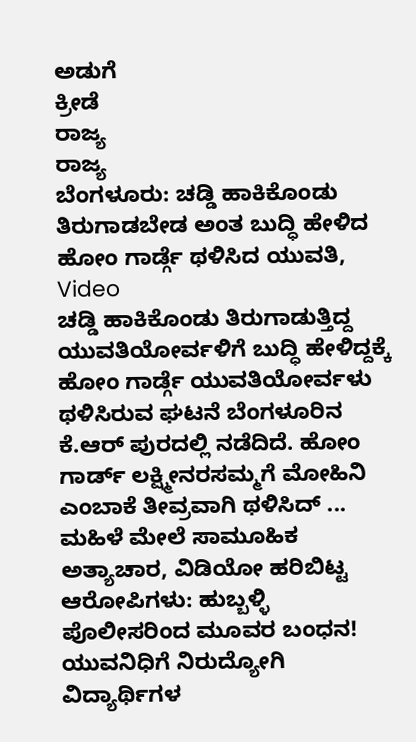ಅಡುಗೆ
ಕ್ರೀಡೆ
ರಾಜ್ಯ
ರಾಜ್ಯ
ಬೆಂಗಳೂರು: ಚಡ್ಡಿ ಹಾಕಿಕೊಂಡು ತಿರುಗಾಡಬೇಡ ಅಂತ ಬುದ್ಧಿ ಹೇಳಿದ ಹೋಂ ಗಾರ್ಡ್ಗೆ ಥಳಿಸಿದ ಯುವತಿ, Video
ಚಡ್ಡಿ ಹಾಕಿಕೊಂಡು ತಿರುಗಾಡುತ್ತಿದ್ದ ಯುವತಿಯೋರ್ವಳಿಗೆ ಬುದ್ಧಿ ಹೇಳಿದ್ದಕ್ಕೆ ಹೋಂ ಗಾರ್ಡ್ಗೆ ಯುವತಿಯೋರ್ವಳು ಥಳಿಸಿರುವ ಘಟನೆ ಬೆಂಗಳೂರಿನ ಕೆ.ಆರ್ ಪುರದಲ್ಲಿ ನಡೆದಿದೆ. ಹೋಂ ಗಾರ್ಡ್ ಲಕ್ಷ್ಮೀನರಸಮ್ಮಗೆ ಮೋಹಿನಿ ಎಂಬಾಕೆ ತೀವ್ರವಾಗಿ ಥಳಿಸಿದ್ ...
ಮಹಿಳೆ ಮೇಲೆ ಸಾಮೂಹಿಕ ಅತ್ಯಾಚಾರ, ವಿಡಿಯೋ ಹರಿಬಿಟ್ಟ ಆರೋಪಿಗಳು: ಹುಬ್ಬಳ್ಳಿ ಪೊಲೀಸರಿಂದ ಮೂವರ ಬಂಧನ!
ಯುವನಿಧಿಗೆ ನಿರುದ್ಯೋಗಿ ವಿದ್ಯಾರ್ಥಿಗಳ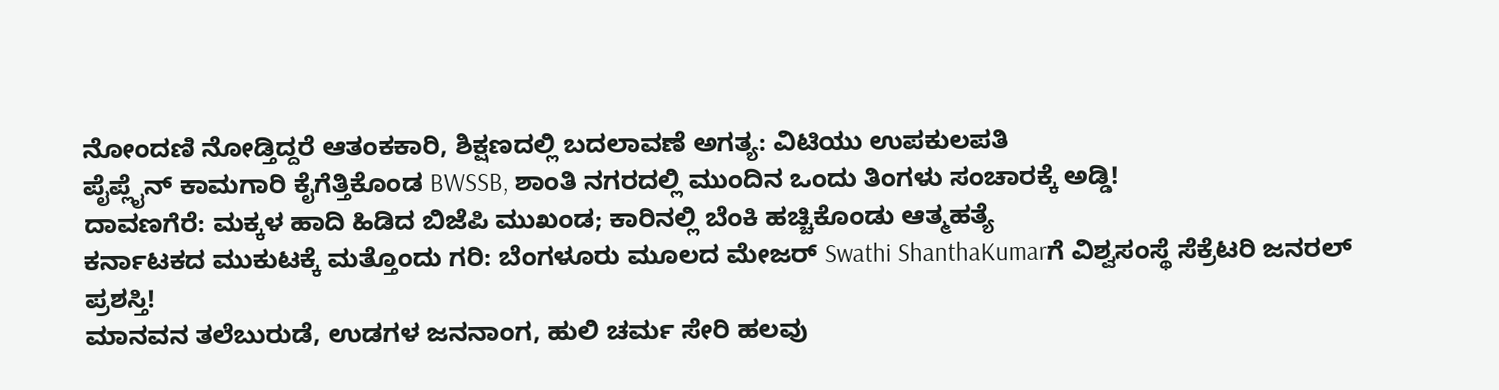ನೋಂದಣಿ ನೋಡ್ತಿದ್ದರೆ ಆತಂಕಕಾರಿ, ಶಿಕ್ಷಣದಲ್ಲಿ ಬದಲಾವಣೆ ಅಗತ್ಯ: ವಿಟಿಯು ಉಪಕುಲಪತಿ
ಪೈಪ್ಲೈನ್ ಕಾಮಗಾರಿ ಕೈಗೆತ್ತಿಕೊಂಡ BWSSB, ಶಾಂತಿ ನಗರದಲ್ಲಿ ಮುಂದಿನ ಒಂದು ತಿಂಗಳು ಸಂಚಾರಕ್ಕೆ ಅಡ್ಡಿ!
ದಾವಣಗೆರೆ: ಮಕ್ಕಳ ಹಾದಿ ಹಿಡಿದ ಬಿಜೆಪಿ ಮುಖಂಡ; ಕಾರಿನಲ್ಲಿ ಬೆಂಕಿ ಹಚ್ಚಿಕೊಂಡು ಆತ್ಮಹತ್ಯೆ
ಕರ್ನಾಟಕದ ಮುಕುಟಕ್ಕೆ ಮತ್ತೊಂದು ಗರಿ: ಬೆಂಗಳೂರು ಮೂಲದ ಮೇಜರ್ Swathi ShanthaKumarಗೆ ವಿಶ್ವಸಂಸ್ಥೆ ಸೆಕ್ರೆಟರಿ ಜನರಲ್ ಪ್ರಶಸ್ತಿ!
ಮಾನವನ ತಲೆಬುರುಡೆ, ಉಡಗಳ ಜನನಾಂಗ, ಹುಲಿ ಚರ್ಮ ಸೇರಿ ಹಲವು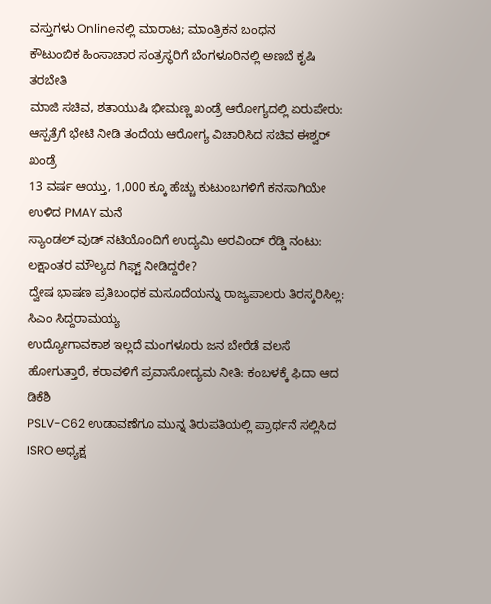ವಸ್ತುಗಳು Onlineನಲ್ಲಿ ಮಾರಾಟ; ಮಾಂತ್ರಿಕನ ಬಂಧನ
ಕೌಟುಂಬಿಕ ಹಿಂಸಾಚಾರ ಸಂತ್ರಸ್ಥರಿಗೆ ಬೆಂಗಳೂರಿನಲ್ಲಿ ಅಣಬೆ ಕೃಷಿ ತರಬೇತಿ
ಮಾಜಿ ಸಚಿವ, ಶತಾಯುಷಿ ಭೀಮಣ್ಣ ಖಂಡ್ರೆ ಆರೋಗ್ಯದಲ್ಲಿ ಏರುಪೇರು: ಆಸ್ಪತ್ರೆಗೆ ಭೇಟಿ ನೀಡಿ ತಂದೆಯ ಆರೋಗ್ಯ ವಿಚಾರಿಸಿದ ಸಚಿವ ಈಶ್ವರ್ ಖಂಡ್ರೆ
13 ವರ್ಷ ಆಯ್ತು, 1,000 ಕ್ಕೂ ಹೆಚ್ಚು ಕುಟುಂಬಗಳಿಗೆ ಕನಸಾಗಿಯೇ ಉಳಿದ PMAY ಮನೆ
ಸ್ಯಾಂಡಲ್ ವುಡ್ ನಟಿಯೊಂದಿಗೆ ಉದ್ಯಮಿ ಅರವಿಂದ್ ರೆಡ್ಡಿ ನಂಟು: ಲಕ್ಷಾಂತರ ಮೌಲ್ಯದ ಗಿಫ್ಟ್ ನೀಡಿದ್ದರೇ?
ದ್ವೇಷ ಭಾಷಣ ಪ್ರತಿಬಂಧಕ ಮಸೂದೆಯನ್ನು ರಾಜ್ಯಪಾಲರು ತಿರಸ್ಕರಿಸಿಲ್ಲ: ಸಿಎಂ ಸಿದ್ದರಾಮಯ್ಯ
ಉದ್ಯೋಗಾವಕಾಶ ಇಲ್ಲದೆ ಮಂಗಳೂರು ಜನ ಬೇರೆಡೆ ವಲಸೆ ಹೋಗುತ್ತಾರೆ, ಕರಾವಳಿಗೆ ಪ್ರವಾಸೋದ್ಯಮ ನೀತಿ: ಕಂಬಳಕ್ಕೆ ಫಿದಾ ಆದ ಡಿಕೆಶಿ
PSLV-C62 ಉಡಾವಣೆಗೂ ಮುನ್ನ ತಿರುಪತಿಯಲ್ಲಿ ಪ್ರಾರ್ಥನೆ ಸಲ್ಲಿಸಿದ ISRO ಅಧ್ಯಕ್ಷ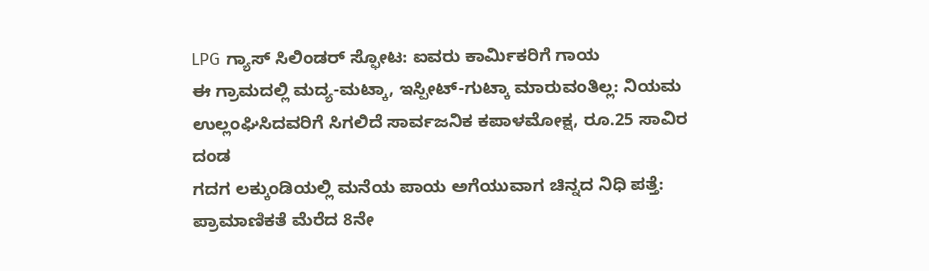LPG ಗ್ಯಾಸ್ ಸಿಲಿಂಡರ್ ಸ್ಫೋಟ: ಐವರು ಕಾರ್ಮಿಕರಿಗೆ ಗಾಯ
ಈ ಗ್ರಾಮದಲ್ಲಿ ಮದ್ಯ-ಮಟ್ಕಾ, ಇಸ್ಪೀಟ್-ಗುಟ್ಕಾ ಮಾರುವಂತಿಲ್ಲ: ನಿಯಮ ಉಲ್ಲಂಘಿಸಿದವರಿಗೆ ಸಿಗಲಿದೆ ಸಾರ್ವಜನಿಕ ಕಪಾಳಮೋಕ್ಷ, ರೂ.25 ಸಾವಿರ ದಂಡ
ಗದಗ ಲಕ್ಕುಂಡಿಯಲ್ಲಿ ಮನೆಯ ಪಾಯ ಅಗೆಯುವಾಗ ಚಿನ್ನದ ನಿಧಿ ಪತ್ತೆ: ಪ್ರಾಮಾಣಿಕತೆ ಮೆರೆದ 8ನೇ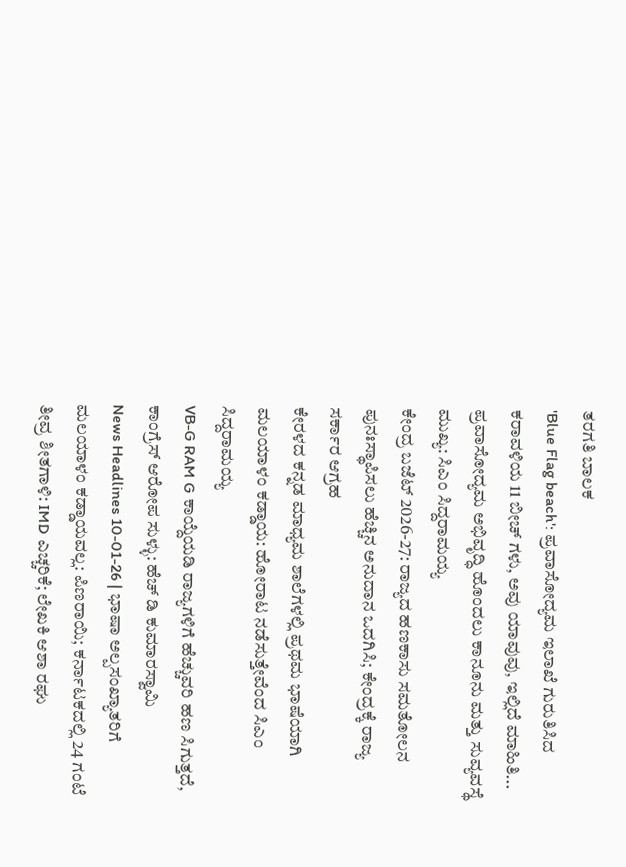ತರಗತಿ ಬಾಲಕ
'Blue Flag beach': ಪ್ರವಾಸೋದ್ಯಮ ಇಲಾಖೆ ಗುರುತಿಸಿದ ಕರಾವಳಿಯ 11 ಬೀಚ್ ಗಳು, ಅವು ಯಾವುವು, ಇಲ್ಲಿದೆ ಮಾಹಿತಿ...
ಪ್ರವಾಸೋದ್ಯಮ ಅಭಿವೃದ್ಧಿ ಹೊಂದಲು ಕಾನೂನು ಮತ್ತು ಸುವ್ಯವಸ್ಥೆ ಮುಖ್ಯ: ಸಿಎಂ ಸಿದ್ದರಾಮಯ್ಯ
ಕೇಂದ್ರ ಬಜೆಟ್ 2026-27: ರಾಜ್ಯದ ಹಣಕಾಸು ಸಮತೋಲನ ಪುನಃಸ್ಥಾಪಿಸಲು ಹೆಚ್ಚಿನ ಅನುದಾನ ಒದಗಿಸಿ; ಕೇಂದ್ರಕ್ಕೆ ರಾಜ್ಯ ಸರ್ಕಾರ ಆಗ್ರಹ
ಕೇರಳದ ಕನ್ನಡ ಮಾಧ್ಯಮ ಶಾಲೆಗಳಲ್ಲಿ ಪ್ರಥಮ ಭಾಷೆಯಾಗಿ ಮಲಯಾಳಂ ಕಡ್ಡಾಯ: ಹೋರಾಟ ನಡೆಸುತ್ತೇವೆಂದ ಸಿಎಂ ಸಿದ್ದರಾಮಯ್ಯ
VB-G RAM G ಕಾಯ್ದೆಯಡಿ ರಾಜ್ಯಗಳಿಗೆ ಹೆಚ್ಚುವರಿ ಹಣ ಸಿಗುತ್ತದೆ, ಕಾಂಗ್ರೆಸ್ ಆರೋಪ ಸುಳ್ಳು: ಹೆಚ್ ಡಿ ಕುಮಾರಸ್ವಾಮಿ
News Headlines 10-01-26 | ಭಾಷಾ ಅಲ್ಪಸಂಖ್ಯಾತರಿಗೆ ಮಲಯಾಳಂ ಕಡ್ಡಾಯವಲ್ಲ: ಪಿಣರಾಯಿ; ಕರ್ನಾಟಕದಲ್ಲಿ 24 ಗಂಟೆ ತೀವ್ರ ಶೀತಗಾಳಿ: IMD ಎಚ್ಚರಿಕೆ; ಲೇಖಕಿ ಆಶಾ ರಘು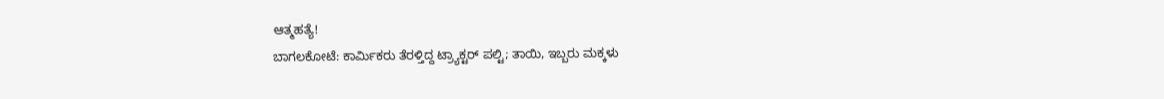ಆತ್ಮಹತ್ಯೆ!
ಬಾಗಲಕೋಟೆ: ಕಾರ್ಮಿಕರು ತೆರಳ್ತಿದ್ದ ಟ್ರ್ಯಾಕ್ಟರ್ ಪಲ್ಟಿ; ತಾಯಿ, ಇಬ್ಬರು ಮಕ್ಕಳು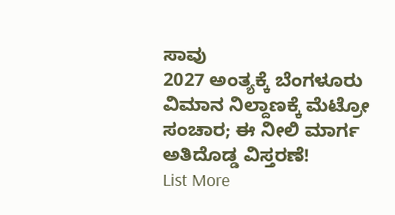ಸಾವು
2027 ಅಂತ್ಯಕ್ಕೆ ಬೆಂಗಳೂರು ವಿಮಾನ ನಿಲ್ದಾಣಕ್ಕೆ ಮೆಟ್ರೋ ಸಂಚಾರ; ಈ ನೀಲಿ ಮಾರ್ಗ ಅತಿದೊಡ್ಡ ವಿಸ್ತರಣೆ!
List More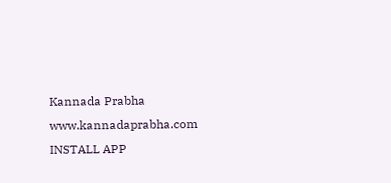Kannada Prabha
www.kannadaprabha.com
INSTALL APP